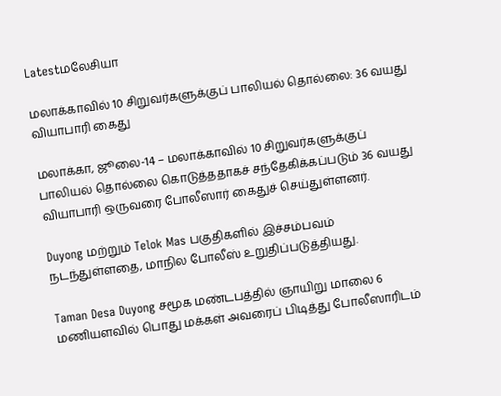Latestமலேசியா

மலாக்காவில் 10 சிறுவர்களுக்குப் பாலியல் தொல்லை: 36 வயது வியாபாரி கைது

மலாக்கா, ஜூலை-14 – மலாக்காவில் 10 சிறுவர்களுக்குப் பாலியல் தொல்லை கொடுத்ததாகச் சந்தேகிக்கப்படும் 36 வயது வியாபாரி ஒருவரை போலீஸார் கைதுச் செய்துள்ளனர்.

Duyong மற்றும் Telok Mas பகுதிகளில் இச்சம்பவம் நடந்துள்ளதை, மாநில போலீஸ் உறுதிப்படுத்தியது.

Taman Desa Duyong சமூக மண்டபத்தில் ஞாயிறு மாலை 6 மணியளவில் பொது மக்கள் அவரைப் பிடித்து போலீஸாரிடம்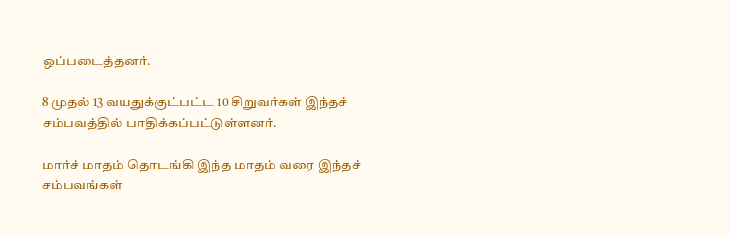ஒப்படைத்தனர்.

8 முதல் 13 வயதுக்குட்பட்ட 10 சிறுவர்கள் இந்தச் சம்பவத்தில் பாதிக்கப்பட்டுள்ளனர்.

மார்ச் மாதம் தொடங்கி இந்த மாதம் வரை இந்தச் சம்பவங்கள்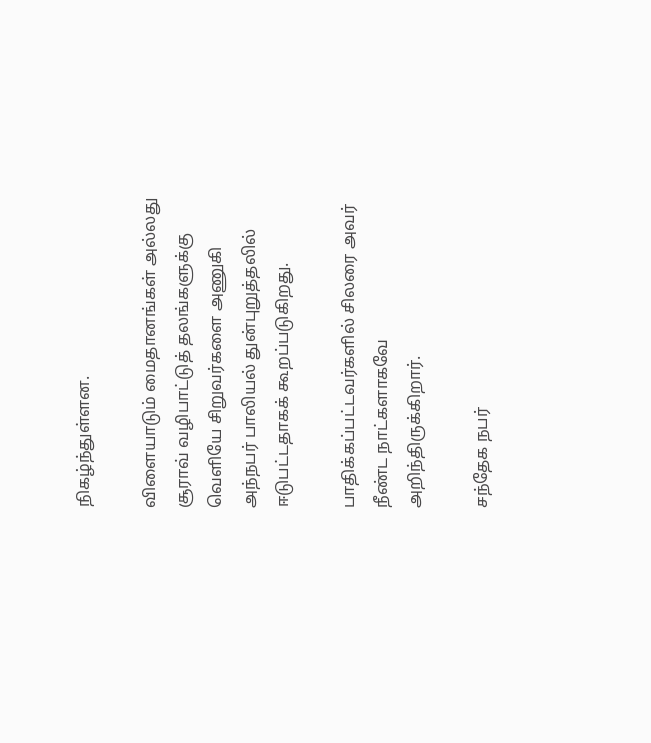நிகழ்ந்துள்ளன.

விளையாடும் மைதானங்கள் அல்லது சூராவ் வழிபாட்டுத் தலங்களுக்கு வெளியே சிறுவர்களை அணுகி அந்நபர் பாலியல் துன்புறுத்தலில் ஈடுபட்டதாகக் கூறப்படுகிறது.

பாதிக்கப்பட்டவர்களில் சிலரை அவர் நீண்ட நாட்களாகவே அறிந்திருக்கிறார்.

சந்தேக நபர்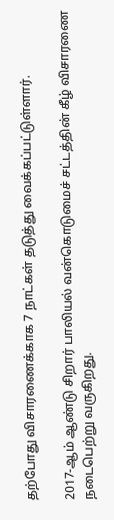தற்போது விசாரணைக்காக 7 நாட்கள் தடுத்து வைக்கப்பட்டுள்ளார்.

2017-ஆம் ஆண்டு சிறார் பாலியல் வன்கொடுமைச் சட்டத்தின் கீழ் விசாரணை நடைபெற்று வருகிறது.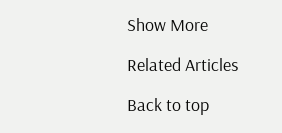Show More

Related Articles

Back to top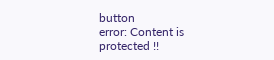button
error: Content is protected !!